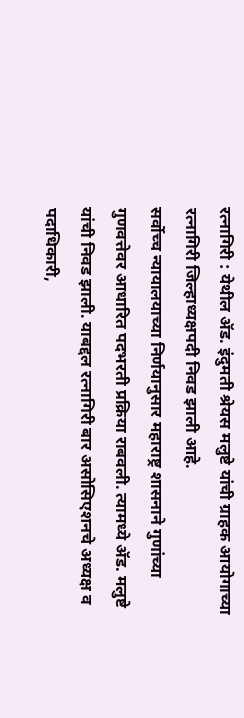रत्नागिरी : येथील ॲड. इंदुमती श्रेयस मलुष्टे यांची ग्राहक आयोगाच्या रत्नागिरी जिल्हाध्यक्षपदी निवड झाली आहे.
सर्वोच्च न्यायालयाच्या निर्णयानुसार महाराष्ट्र शासनाने गुणांच्या गुणवत्तेवर आधारित पदभरती प्रक्रिया राबवली. त्यामध्ये ॲड. मलुष्टे यांची निवड झाली. याबद्दल रत्नागिरी बार असोसिएशनचे अध्यक्ष व पदाधिकारी,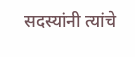सदस्यांनी त्यांचे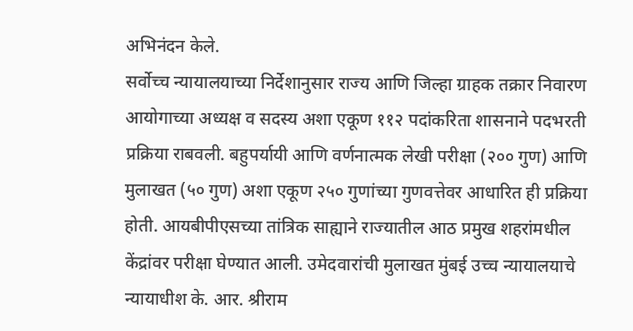अभिनंदन केले.
सर्वोच्च न्यायालयाच्या निर्देशानुसार राज्य आणि जिल्हा ग्राहक तक्रार निवारण आयोगाच्या अध्यक्ष व सदस्य अशा एकूण ११२ पदांकरिता शासनाने पदभरती प्रक्रिया राबवली. बहुपर्यायी आणि वर्णनात्मक लेखी परीक्षा (२०० गुण) आणि मुलाखत (५० गुण) अशा एकूण २५० गुणांच्या गुणवत्तेवर आधारित ही प्रक्रिया होती. आयबीपीएसच्या तांत्रिक साह्याने राज्यातील आठ प्रमुख शहरांमधील केंद्रांवर परीक्षा घेण्यात आली. उमेदवारांची मुलाखत मुंबई उच्च न्यायालयाचे न्यायाधीश के. आर. श्रीराम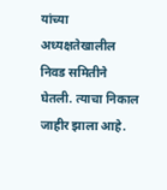यांच्या अध्यक्षतेखालील निवड समितीने घेतली. त्याचा निकाल जाहीर झाला आहे.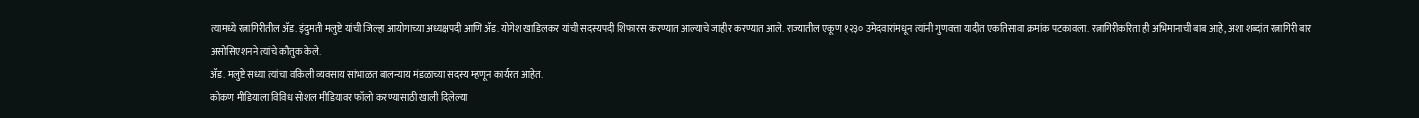त्यामध्ये रत्नागिरीतील ॲड. इंदुमती मलुष्टे यांची जिल्हा आयोगाच्या अध्यक्षपदी आणि ॲड. योगेश खाडिलकर यांची सदस्यपदी शिफारस करण्यात आल्याचे जाहीर करण्यात आले. राज्यातील एकूण १२३० उमेदवारांमधून त्यांनी गुणवत्ता यादीत एकतिसावा क्रमांक पटकावला. रत्नागिरीकरिता ही अभिमानाची बाब आहे, अशा शब्दांत रत्नागिरी बार असोसिएशनने त्यांचे कौतुक केले.
ॲड. मलुष्टे सध्या त्यांचा वकिली व्यवसाय सांभाळत बालन्याय मंडळाच्या सदस्य म्हणून कार्यरत आहेत.
कोकण मीडियाला विविध सोशल मीडियावर फॉलो करण्यासाठी खाली दिलेल्या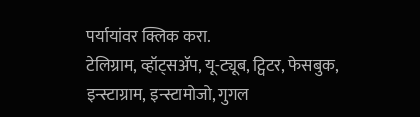पर्यायांवर क्लिक करा.
टेलिग्राम, व्हॉट्सॲप, यू-ट्यूब, ट्विटर, फेसबुक, इन्स्टाग्राम, इन्स्टामोजो, गुगल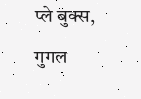प्ले बुक्स, गुगल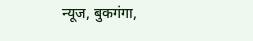न्यूज, बुकगंगा,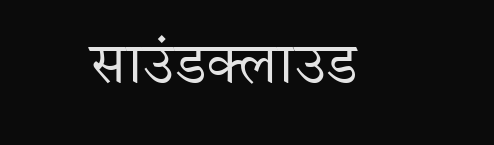साउंडक्लाउड